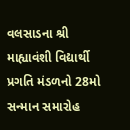વલસાડના શ્રી માહ્યાવંશી વિદ્યાર્થી પ્રગતિ મંડળનો 28મો સન્માન સમારોહ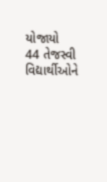યોજાયો
44 તેજસ્વી વિદ્યાર્થીઓને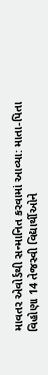માવતર એવોર્ડથી સન્માનિત કરવામાં આવ્યા: માતા-પિતા વિહોણા 14 તેજસ્વી વિદ્યાર્થીઓને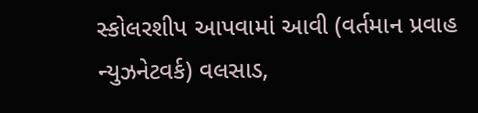સ્કોલરશીપ આપવામાં આવી (વર્તમાન પ્રવાહ ન્યુઝનેટવર્ક) વલસાડ,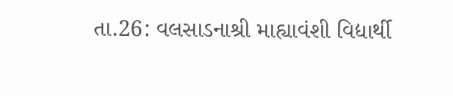તા.26: વલસાડનાશ્રી માહ્યાવંશી વિદ્યાર્થી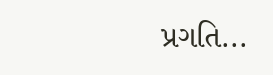પ્રગતિ...